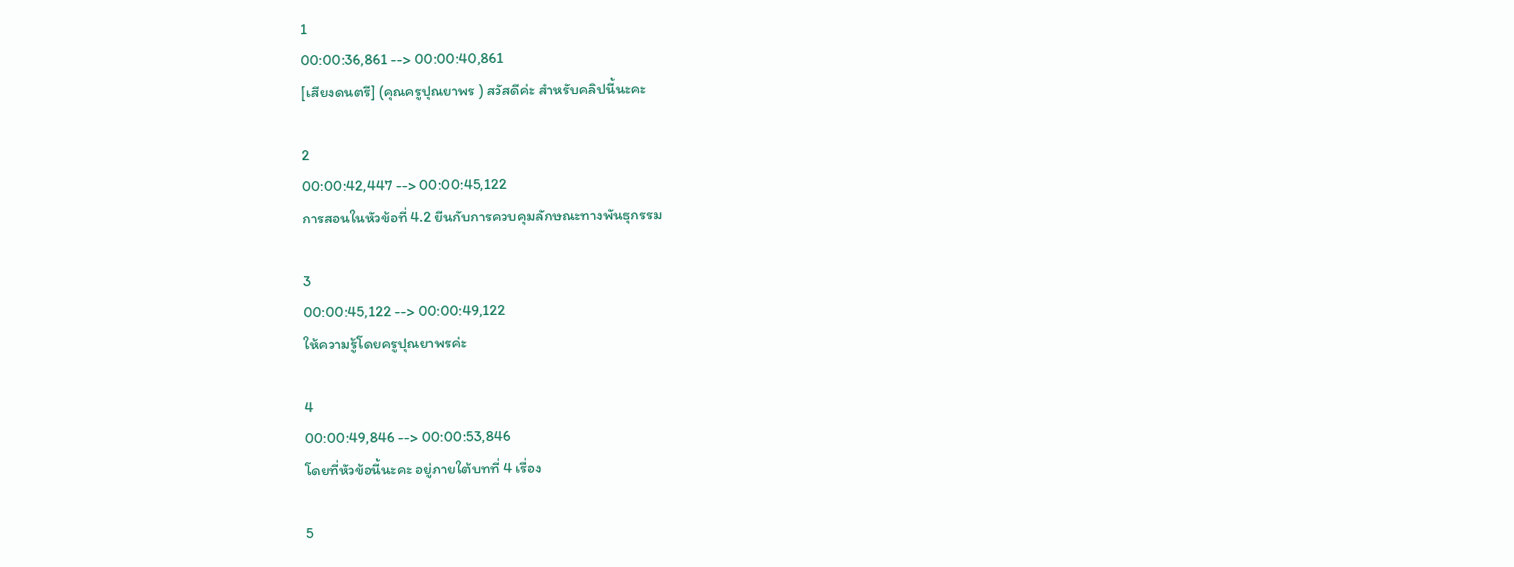1
00:00:36,861 --> 00:00:40,861
[เสียงดนตรี] (คุณครูปุณยาพร ) สวัสดีค่ะ สำหรับคลิปนี้นะคะ

2
00:00:42,447 --> 00:00:45,122
การสอนในหัวข้อที่ 4.2 ยีนกับการควบคุมลักษณะทางพันธุกรรม

3
00:00:45,122 --> 00:00:49,122
ให้ความรู้โดยครูปุณยาพรค่ะ

4
00:00:49,846 --> 00:00:53,846
โดยที่หัวข้อนี้นะคะ อยู่ภายใต้บทที่ 4 เรื่อง

5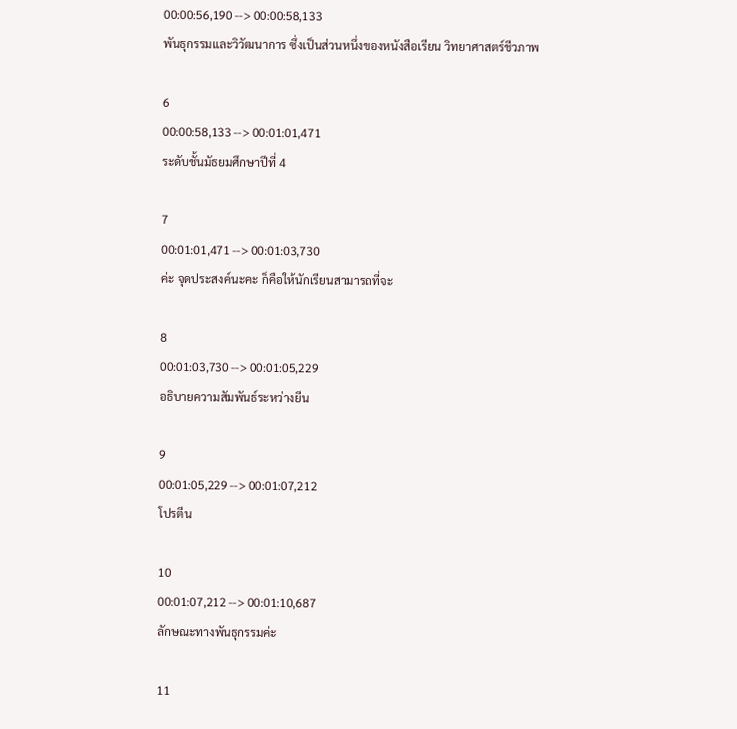00:00:56,190 --> 00:00:58,133
พันธุกรรมและวิวัฒนาการ ซึ่งเป็นส่วนหนึ่งของหนังสือเรียน วิทยาศาสตร์ชีวภาพ

6
00:00:58,133 --> 00:01:01,471
ระดับชั้นมัธยมศึกษาปีที่ 4

7
00:01:01,471 --> 00:01:03,730
ค่ะ จุดประสงค์นะคะ ก็คือให้นักเรียนสามารถที่จะ

8
00:01:03,730 --> 00:01:05,229
อธิบายความสัมพันธ์ระหว่างยีน

9
00:01:05,229 --> 00:01:07,212
โปรตีน

10
00:01:07,212 --> 00:01:10,687
ลักษณะทางพันธุกรรมค่ะ

11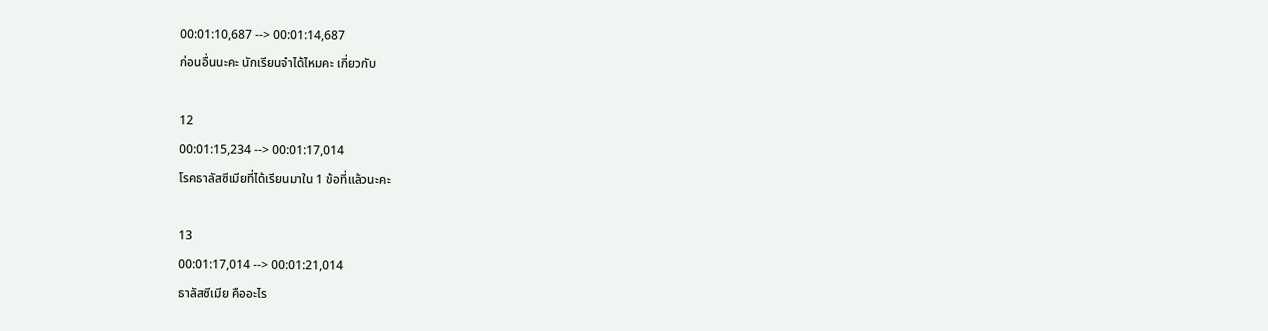00:01:10,687 --> 00:01:14,687
ก่อนอื่นนะคะ นักเรียนจำได้ไหมคะ เกี่ยวกับ

12
00:01:15,234 --> 00:01:17,014
โรคธาลัสซีเมียที่ได้เรียนมาใน 1 ข้อที่แล้วนะคะ

13
00:01:17,014 --> 00:01:21,014
ธาลัสซีเมีย คืออะไร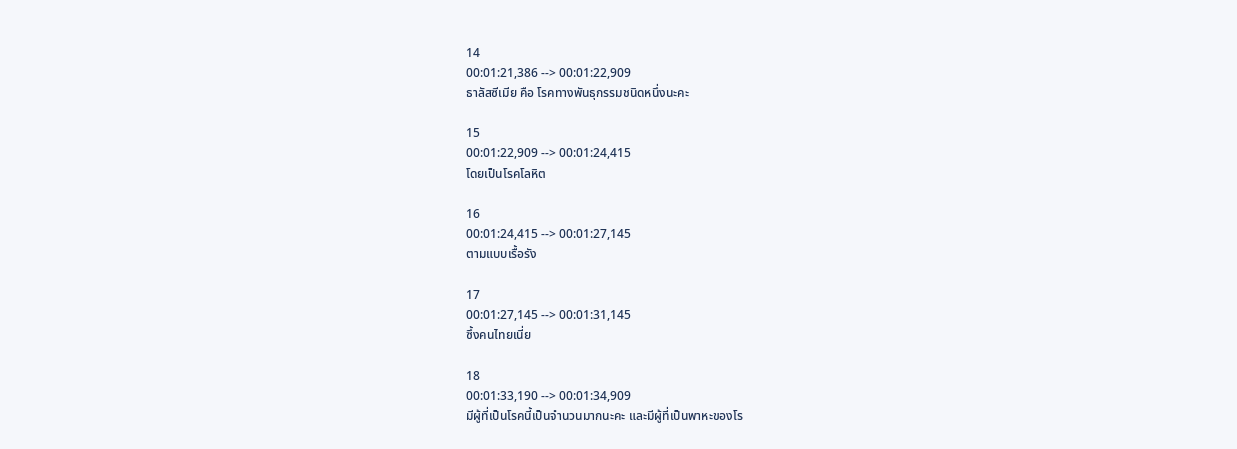14
00:01:21,386 --> 00:01:22,909
ธาลัสซีเมีย คือ โรคทางพันธุกรรมชนิดหนึ่งนะคะ

15
00:01:22,909 --> 00:01:24,415
โดยเป็นโรคโลหิต

16
00:01:24,415 --> 00:01:27,145
ตามแบบเรื้อรัง

17
00:01:27,145 --> 00:01:31,145
ซึ้งคนไทยเนี่ย

18
00:01:33,190 --> 00:01:34,909
มีผู้ที่เป็นโรคนี้เป็นจำนวนมากนะคะ และมีผู้ที่เป็นพาหะของโร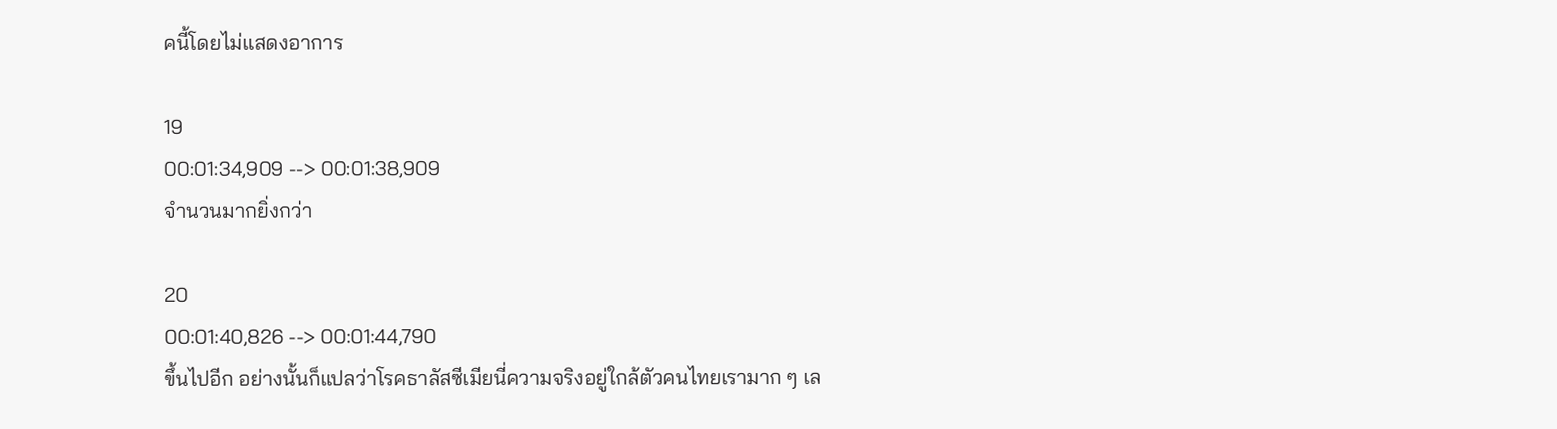คนี้โดยไม่แสดงอาการ

19
00:01:34,909 --> 00:01:38,909
จำนวนมากยิ่งกว่า

20
00:01:40,826 --> 00:01:44,790
ขึ้นไปอีก อย่างนั้นก็แปลว่าโรคธาลัสซีเมียนี่ความจริงอยู่ใกล้ตัวคนไทยเรามาก ๆ เล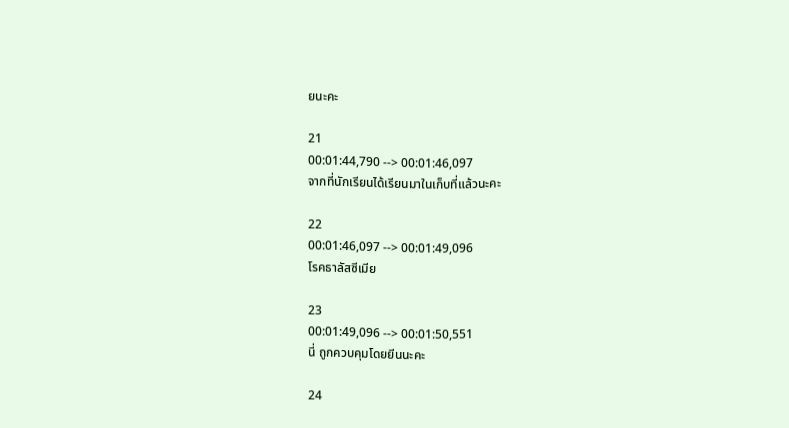ยนะคะ

21
00:01:44,790 --> 00:01:46,097
จากที่นักเรียนได้เรียนมาในเก็บที่แล้วนะคะ

22
00:01:46,097 --> 00:01:49,096
โรคธาลัสซีเมีย

23
00:01:49,096 --> 00:01:50,551
นี่ ถูกควบคุมโดยยีนนะคะ

24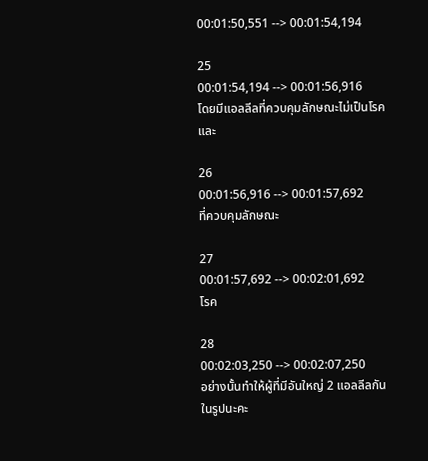00:01:50,551 --> 00:01:54,194

25
00:01:54,194 --> 00:01:56,916
โดยมีแอลลีลที่ควบคุมลักษณะไม่เป็นโรคและ

26
00:01:56,916 --> 00:01:57,692
ที่ควบคุมลักษณะ

27
00:01:57,692 --> 00:02:01,692
โรค

28
00:02:03,250 --> 00:02:07,250
อย่างนั้นทำให้ผู้ที่มีอันใหญ่ 2 แอลลีลกันในรูปนะคะ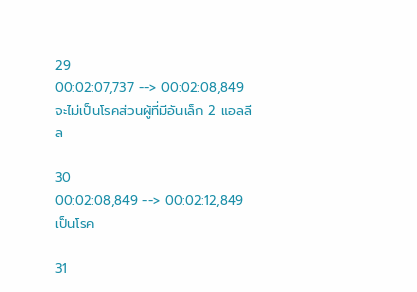29
00:02:07,737 --> 00:02:08,849
จะไม่เป็นโรคส่วนผู้ที่มีอันเล็ก 2 แอลลีล

30
00:02:08,849 --> 00:02:12,849
เป็นโรค

31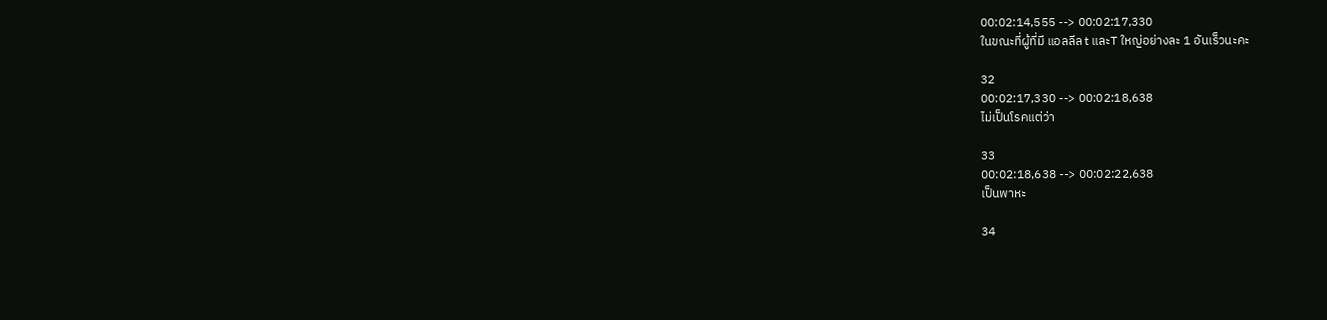00:02:14,555 --> 00:02:17,330
ในขณะที่ผู้ที่มี แอลลีล t และT ใหญ่อย่างละ 1 อันเร็วนะคะ

32
00:02:17,330 --> 00:02:18,638
ไม่เป็นโรคแต่ว่า

33
00:02:18,638 --> 00:02:22,638
เป็นพาหะ

34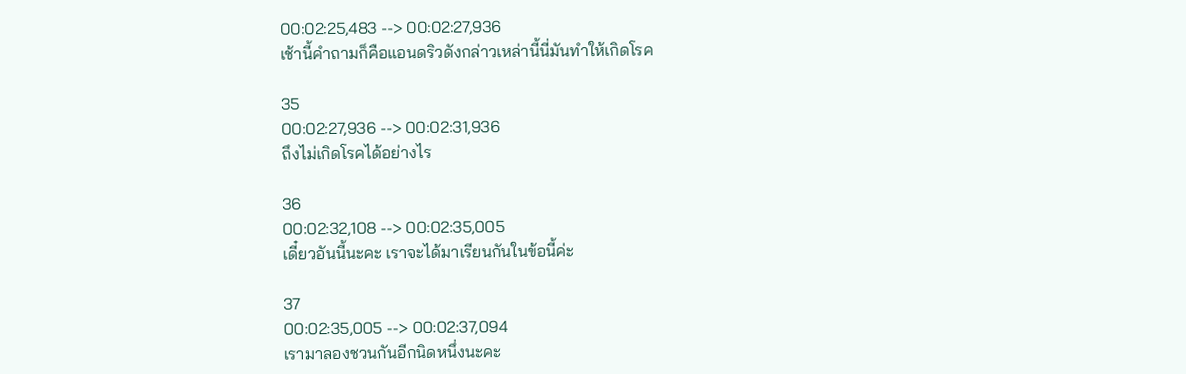00:02:25,483 --> 00:02:27,936
เช้านี้คำถามก็คือแอนดริวดังกล่าวเหล่านี้นี่มันทำให้เกิดโรค

35
00:02:27,936 --> 00:02:31,936
ถึงไม่เกิดโรคได้อย่างไร

36
00:02:32,108 --> 00:02:35,005
เดี๋ยวอันนี้นะคะ เราจะได้มาเรียนกันในข้อนี้ค่ะ

37
00:02:35,005 --> 00:02:37,094
เรามาลองชวนกันอีกนิดหนึ่งนะคะ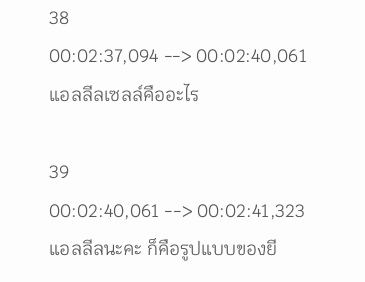38
00:02:37,094 --> 00:02:40,061
แอลลีลเซลล์คืออะไร

39
00:02:40,061 --> 00:02:41,323
แอลลีลนะคะ ก็คือรูปแบบของยี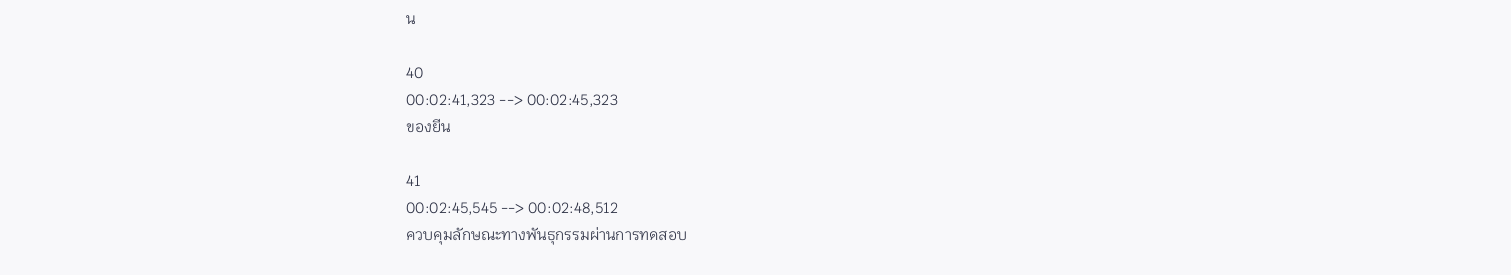น

40
00:02:41,323 --> 00:02:45,323
ของยีน

41
00:02:45,545 --> 00:02:48,512
ควบคุมลักษณะทางพันธุกรรมผ่านการทดสอบ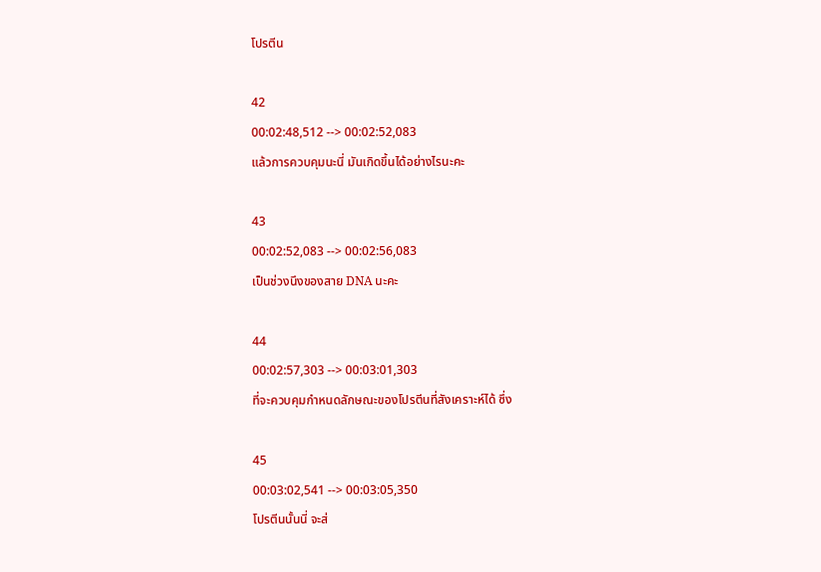โปรตีน

42
00:02:48,512 --> 00:02:52,083
แล้วการควบคุมนะนี่ มันเกิดขึ้นได้อย่างไรนะคะ

43
00:02:52,083 --> 00:02:56,083
เป็นช่วงนึงของสาย DNA นะคะ

44
00:02:57,303 --> 00:03:01,303
ที่จะควบคุมกำหนดลักษณะของโปรตีนที่สังเคราะห์ได้ ซึ่ง

45
00:03:02,541 --> 00:03:05,350
โปรตีนนั้นนี่ จะส่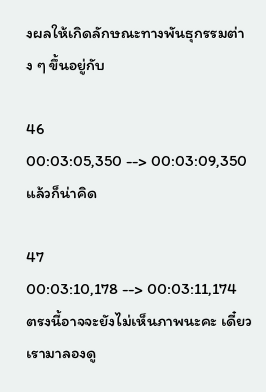งผลให้เกิดลักษณะทางพันธุกรรมต่าง ๆ ขึ้นอยู่กับ

46
00:03:05,350 --> 00:03:09,350
แล้วก็น่าคิด

47
00:03:10,178 --> 00:03:11,174
ตรงนี้อาจจะยังไม่เห็นภาพนะคะ เดี๋ยวเรามาลองดู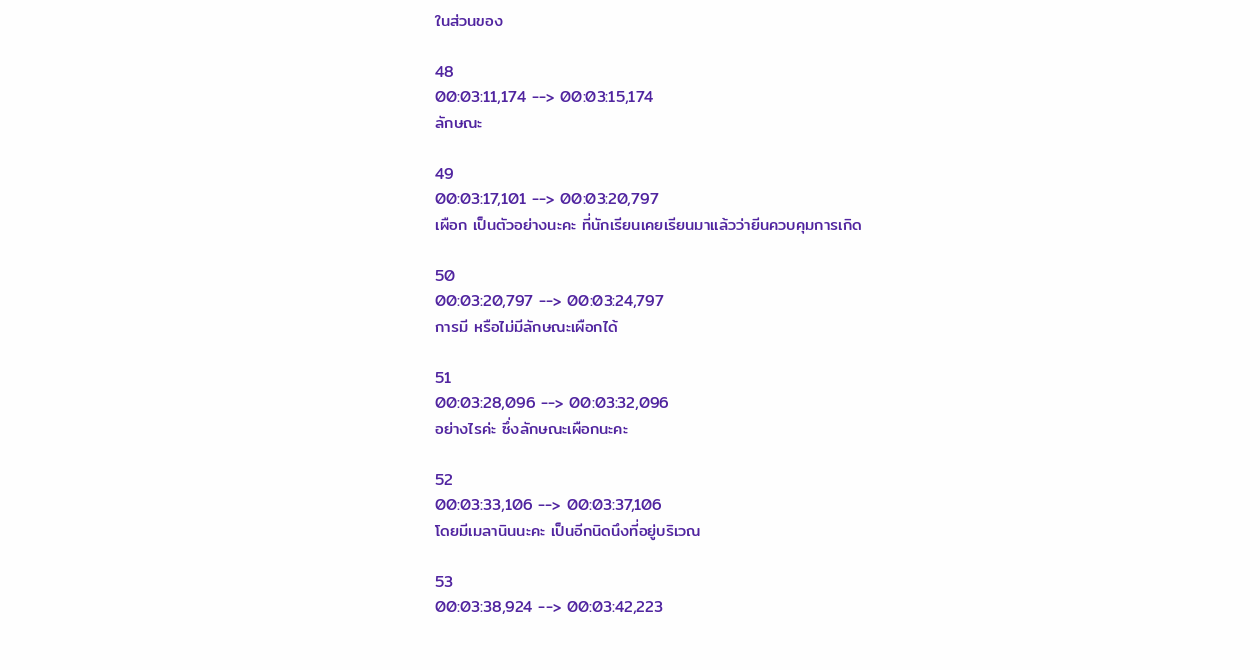ในส่วนของ

48
00:03:11,174 --> 00:03:15,174
ลักษณะ

49
00:03:17,101 --> 00:03:20,797
เผือก เป็นตัวอย่างนะคะ ที่นักเรียนเคยเรียนมาแล้วว่ายีนควบคุมการเกิด

50
00:03:20,797 --> 00:03:24,797
การมี หรือไม่มีลักษณะเผือกได้

51
00:03:28,096 --> 00:03:32,096
อย่างไรค่ะ ซึ่งลักษณะเผือกนะคะ

52
00:03:33,106 --> 00:03:37,106
โดยมีเมลานินนะคะ เป็นอีกนิดนึงที่อยู่บริเวณ

53
00:03:38,924 --> 00:03:42,223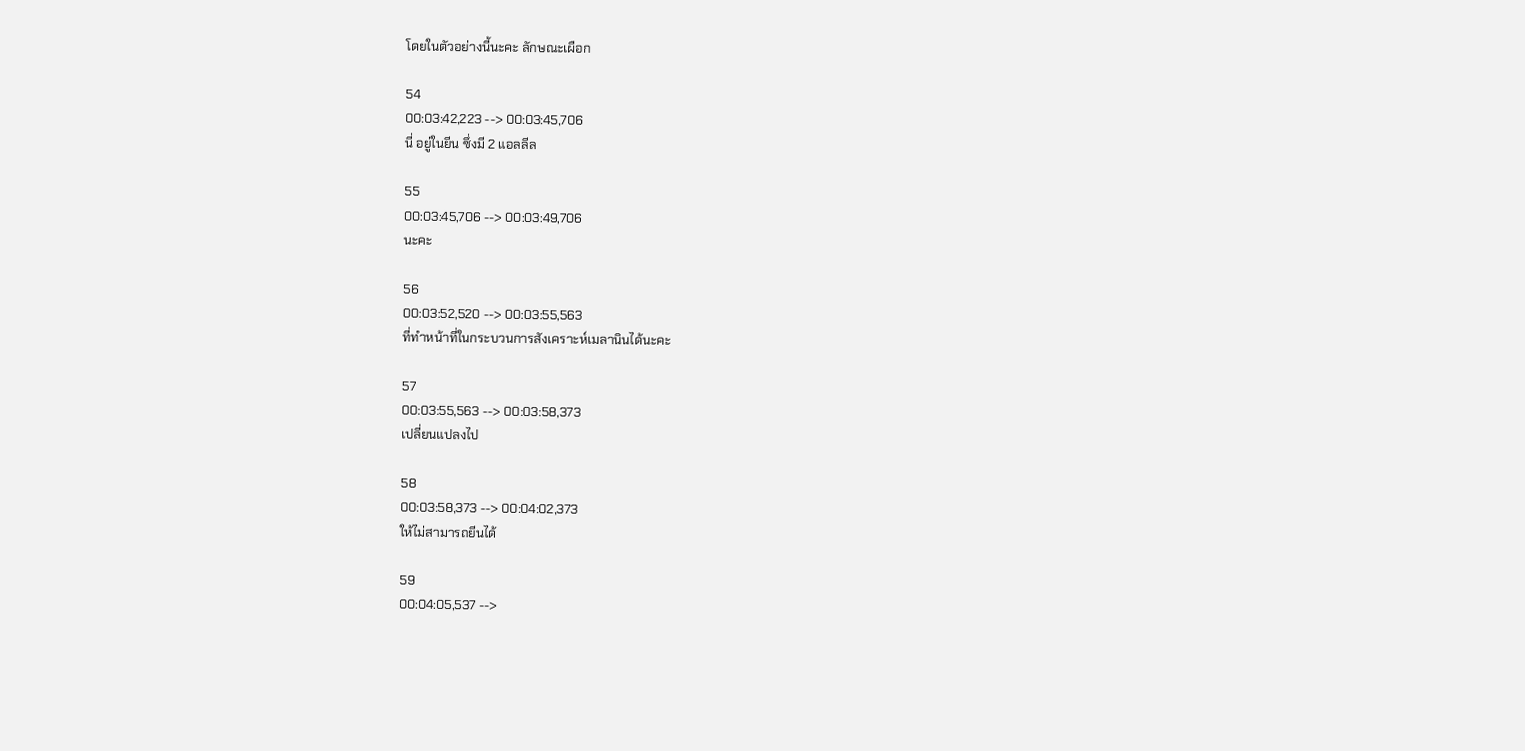โดยในตัวอย่างนี้นะคะ ลักษณะเผือก

54
00:03:42,223 --> 00:03:45,706
นี่ อยู่ในยีน ซึ่งมี 2 แอลลีล

55
00:03:45,706 --> 00:03:49,706
นะคะ

56
00:03:52,520 --> 00:03:55,563
ที่ทำหน้าที่ในกระบวนการสังเคราะห์เมลานินได้นะคะ

57
00:03:55,563 --> 00:03:58,373
เปลี่ยนแปลงไป

58
00:03:58,373 --> 00:04:02,373
ให้ไม่สามารถยีนได้

59
00:04:05,537 -->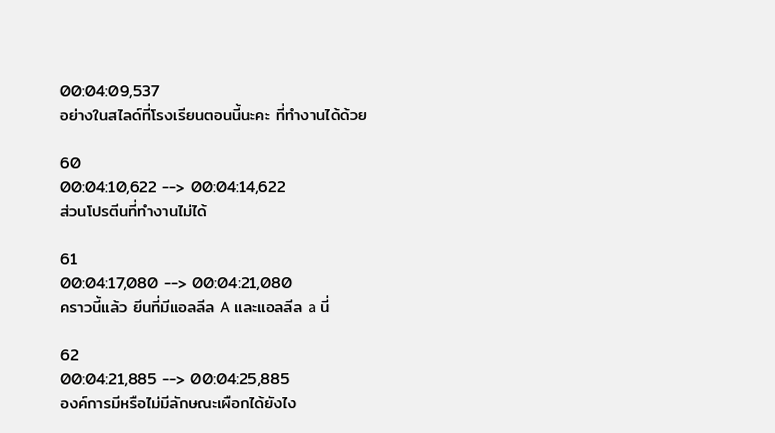00:04:09,537
อย่างในสไลด์ที่โรงเรียนตอนนี้นะคะ ที่ทำงานได้ด้วย

60
00:04:10,622 --> 00:04:14,622
ส่วนโปรตีนที่ทำงานไม่ได้

61
00:04:17,080 --> 00:04:21,080
คราวนี้แล้ว ยีนที่มีแอลลีล A และแอลลีล a นี่

62
00:04:21,885 --> 00:04:25,885
องค์การมีหรือไม่มีลักษณะเผือกได้ยังไง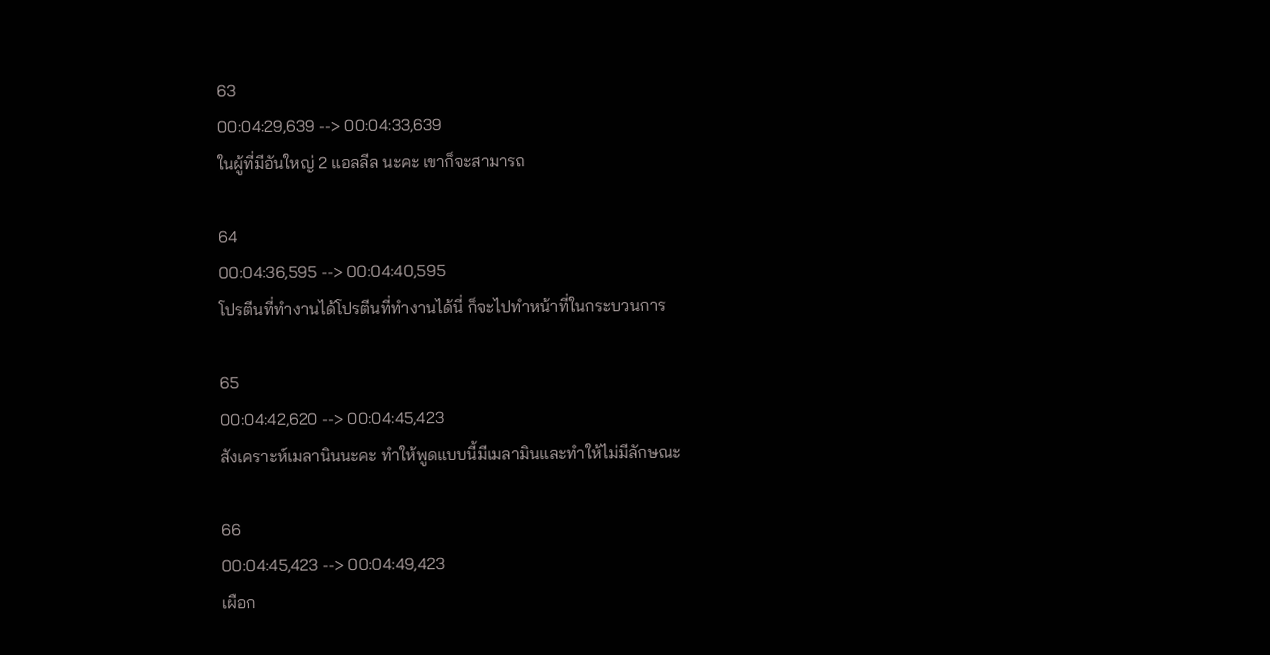63
00:04:29,639 --> 00:04:33,639
ในผู้ที่มีอันใหญ่ 2 แอลลีล นะคะ เขาก็จะสามารถ

64
00:04:36,595 --> 00:04:40,595
โปรตีนที่ทำงานได้โปรตีนที่ทำงานได้นี่ ก็จะไปทำหน้าที่ในกระบวนการ

65
00:04:42,620 --> 00:04:45,423
สังเคราะห์เมลานินนะคะ ทำให้พูดแบบนี้มีเมลามินและทำให้ไม่มีลักษณะ

66
00:04:45,423 --> 00:04:49,423
เผือก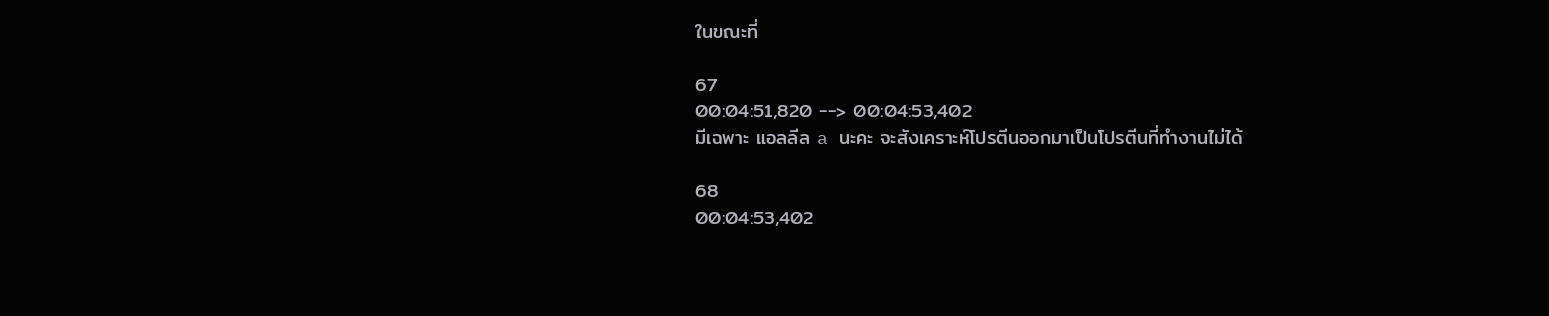ในขณะที่

67
00:04:51,820 --> 00:04:53,402
มีเฉพาะ แอลลีล a นะคะ จะสังเคราะห์โปรตีนออกมาเป็นโปรตีนที่ทำงานไม่ได้

68
00:04:53,402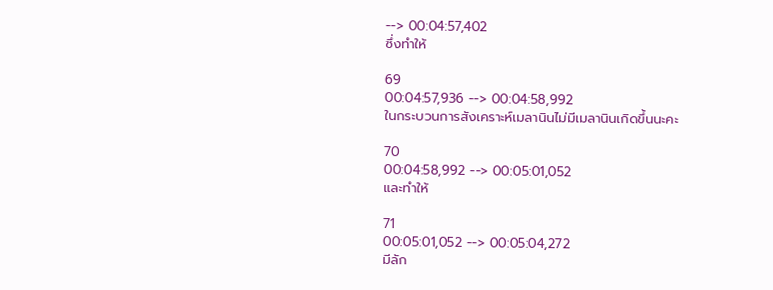--> 00:04:57,402
ซึ่งทำให้

69
00:04:57,936 --> 00:04:58,992
ในกระบวนการสังเคราะห์เมลานินไม่มีเมลานินเกิดขึ้นนะคะ

70
00:04:58,992 --> 00:05:01,052
และทำให้

71
00:05:01,052 --> 00:05:04,272
มีลัก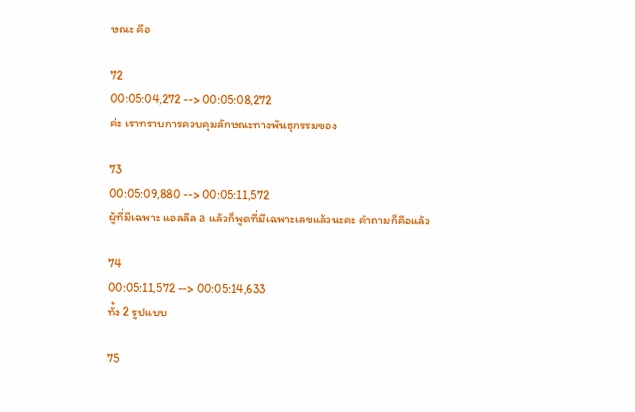ษณะ คือ

72
00:05:04,272 --> 00:05:08,272
ค่ะ เราทราบการควบคุมลักษณะทางพันธุกรรมของ

73
00:05:09,880 --> 00:05:11,572
ผู้ที่มีเฉพาะ แอลลีล a แล้วก็พูดที่มีเฉพาะเลขแล้วนะคะ คำถามก็คือแล้ว

74
00:05:11,572 --> 00:05:14,633
ทั้ง 2 รูปแบบ

75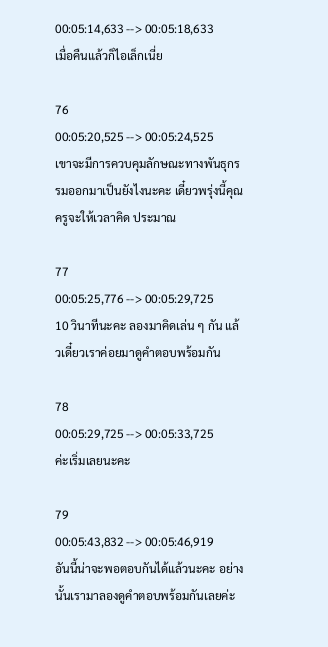00:05:14,633 --> 00:05:18,633
เมื่อคืนแล้วก็ไอเล็กเนี่ย

76
00:05:20,525 --> 00:05:24,525
เขาจะมีการควบคุมลักษณะทางพันธุกรรมออกมาเป็นยังไงนะคะ เดี๋ยวพรุ่งนี้คุณครูจะให้เวลาคิด ประมาณ

77
00:05:25,776 --> 00:05:29,725
10 วินาทีนะคะ ลองมาคิดเล่น ๆ กัน แล้วเดี๋ยวเราค่อยมาดูคำตอบพร้อมกัน

78
00:05:29,725 --> 00:05:33,725
ค่ะเริ่มเลยนะคะ

79
00:05:43,832 --> 00:05:46,919
อันนี้น่าจะพอตอบกันได้แล้วนะคะ อย่างนั้นเรามาลองดูคำตอบพร้อมกันเลยค่ะ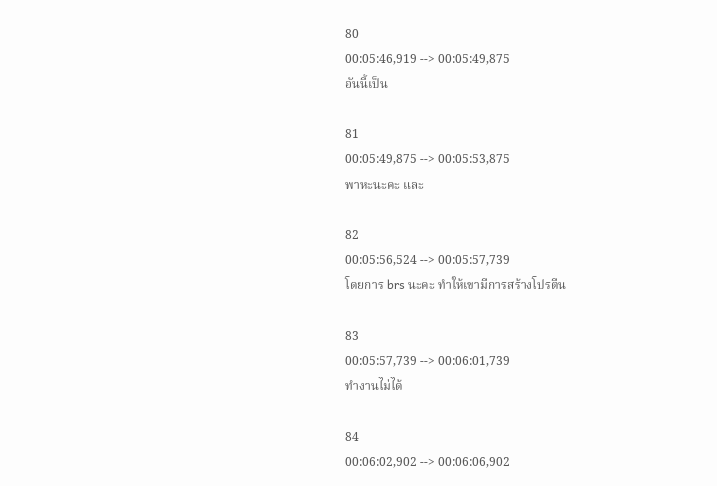80
00:05:46,919 --> 00:05:49,875
อันนี้เป็น

81
00:05:49,875 --> 00:05:53,875
พาหะนะคะ และ

82
00:05:56,524 --> 00:05:57,739
โดยการ brs นะคะ ทำให้เขามีการสร้างโปรตีน

83
00:05:57,739 --> 00:06:01,739
ทำงานไม่ได้

84
00:06:02,902 --> 00:06:06,902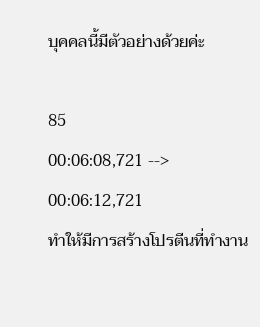บุคคลนี้มีตัวอย่างด้วยค่ะ

85
00:06:08,721 --> 00:06:12,721
ทำให้มีการสร้างโปรตีนที่ทำงาน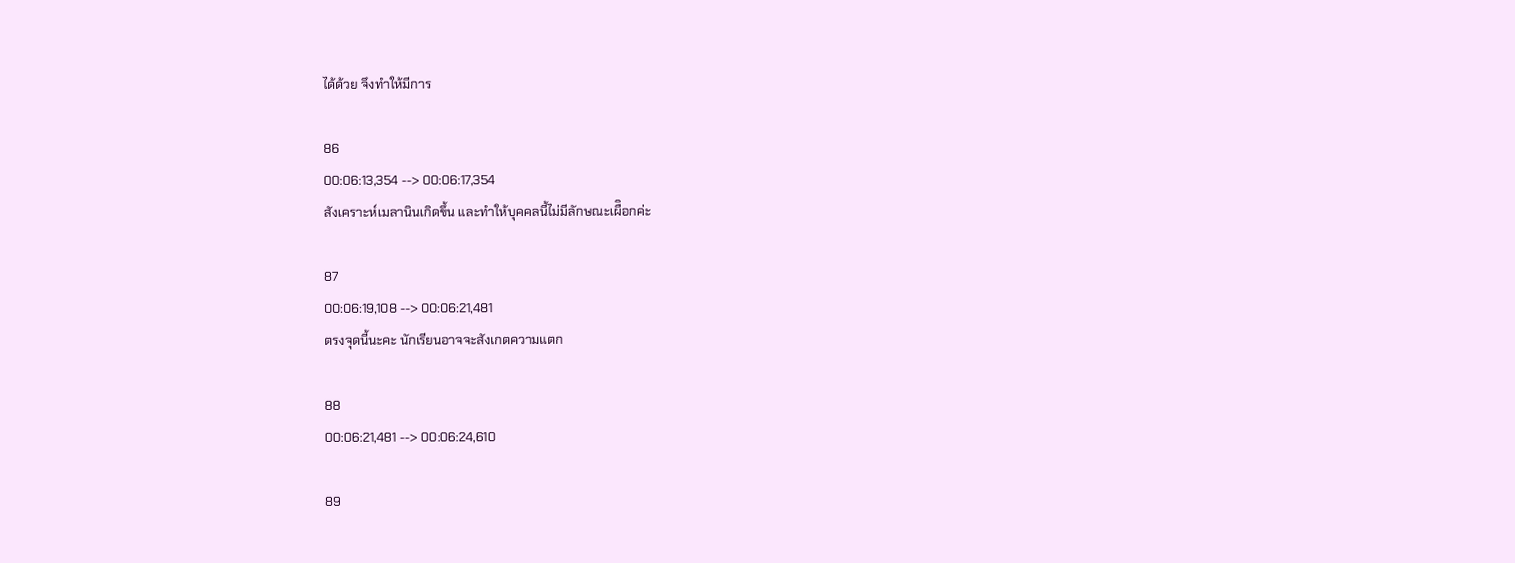ได้ด้วย จึงทำให้มีการ

86
00:06:13,354 --> 00:06:17,354
สังเคราะห์เมลานินเกิดขึ้น และทำให้บุคคลนี้ไม่มีลักษณะเผืิอกค่ะ

87
00:06:19,108 --> 00:06:21,481
ตรงจุดนี้นะคะ นักเรียนอาจจะสังเกตความแตก

88
00:06:21,481 --> 00:06:24,610

89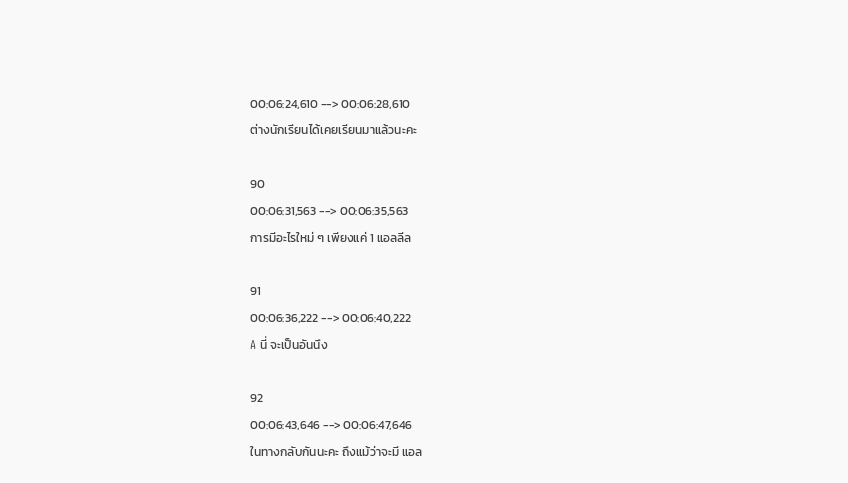00:06:24,610 --> 00:06:28,610
ต่างนักเรียนได้เคยเรียนมาแล้วนะคะ

90
00:06:31,563 --> 00:06:35,563
การมีอะไรใหม่ ๆ เพียงแค่ 1 แอลลีล

91
00:06:36,222 --> 00:06:40,222
A นี่ จะเป็นอันนึง

92
00:06:43,646 --> 00:06:47,646
ในทางกลับกันนะคะ ถึงแม้ว่าจะมี แอล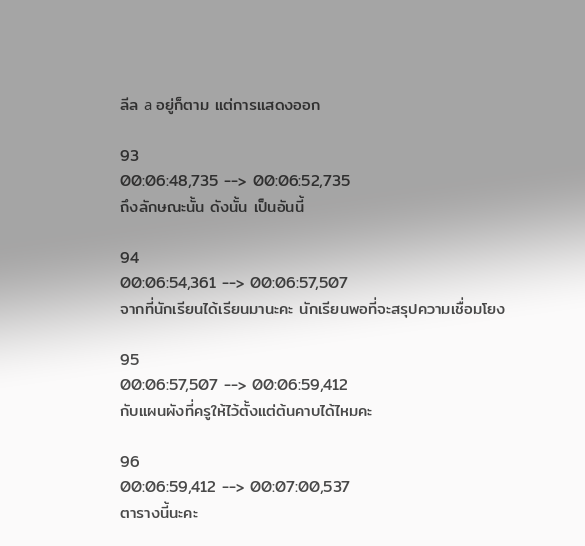ลีล a อยู่ก็ตาม แต่การแสดงออก

93
00:06:48,735 --> 00:06:52,735
ถึงลักษณะนั้น ดังนั้น เป็นอันนี้

94
00:06:54,361 --> 00:06:57,507
จากที่นักเรียนได้เรียนมานะคะ นักเรียนพอที่จะสรุปความเชื่อมโยง

95
00:06:57,507 --> 00:06:59,412
กับแผนผังที่ครูให้ไว้ตั้งแต่ต้นคาบได้ไหมคะ

96
00:06:59,412 --> 00:07:00,537
ตารางนี้นะคะ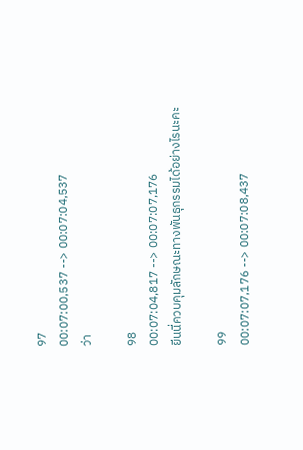97
00:07:00,537 --> 00:07:04,537
ว่า

98
00:07:04,817 --> 00:07:07,176
ยีนนี่ควบคุมลักษณะทางพันธุกรรมได้อย่างไรนะคะ

99
00:07:07,176 --> 00:07:08,437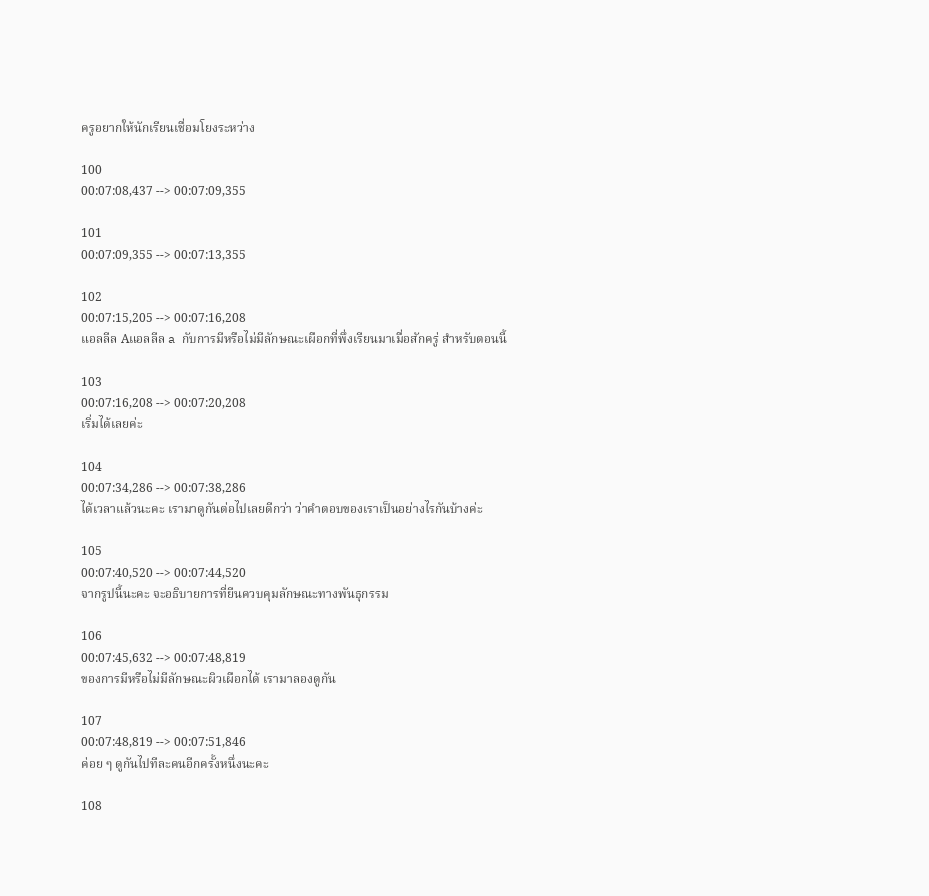ครูอยากให้นักเรียนเชื่อมโยงระหว่าง

100
00:07:08,437 --> 00:07:09,355

101
00:07:09,355 --> 00:07:13,355

102
00:07:15,205 --> 00:07:16,208
แอลลีล Aแอลลีล a กับการมีหรือไม่มีลักษณะเผือกที่พึ่งเรียนมาเมื่อสักครู่ สำหรับตอนนี้

103
00:07:16,208 --> 00:07:20,208
เริ่มได้เลยค่ะ

104
00:07:34,286 --> 00:07:38,286
ได้เวลาแล้วนะคะ เรามาดูกันต่อไปเลยดีกว่า ว่าคำตอบของเราเป็นอย่างไรกันบ้างค่ะ

105
00:07:40,520 --> 00:07:44,520
จากรูปนี้นะคะ จะอธิบายการที่ยีนควบคุมลักษณะทางพันธุกรรม

106
00:07:45,632 --> 00:07:48,819
ของการมีหรือไม่มีลักษณะผิวเผือกได้ เรามาลองดูกัน

107
00:07:48,819 --> 00:07:51,846
ค่อย ๆ ดูกันไปทีละคนอีกครั้งหนึ่งนะคะ

108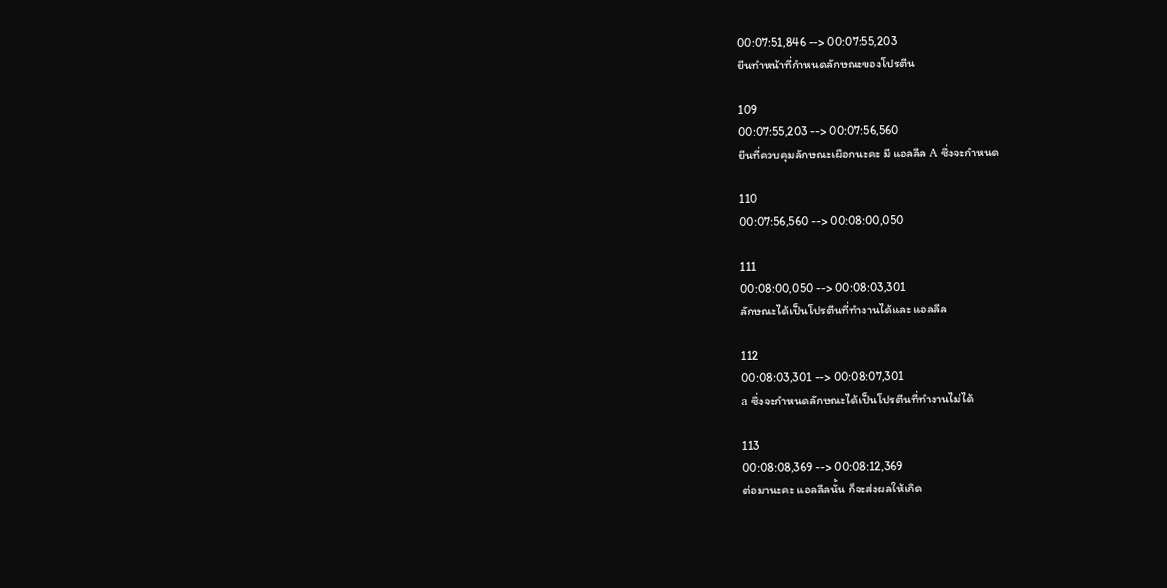00:07:51,846 --> 00:07:55,203
ยีนทำหน้าที่กำหนดลักษณะของโปรตีน

109
00:07:55,203 --> 00:07:56,560
ยีนที่ควบคุมลักษณะเผือกนะคะ มี แอลลีล A ซึ่งจะกำหนด

110
00:07:56,560 --> 00:08:00,050

111
00:08:00,050 --> 00:08:03,301
ลักษณะได้เป็นโปรตีนที่ทำงานได้และ แอลลีล

112
00:08:03,301 --> 00:08:07,301
a ซึ่งจะกำหนดลักษณะได้เป็นโปรตีนที่ทำงานไม่ได้

113
00:08:08,369 --> 00:08:12,369
ต่อมานะคะ แอลลีลนั้น ก็จะส่งผลให้เกิด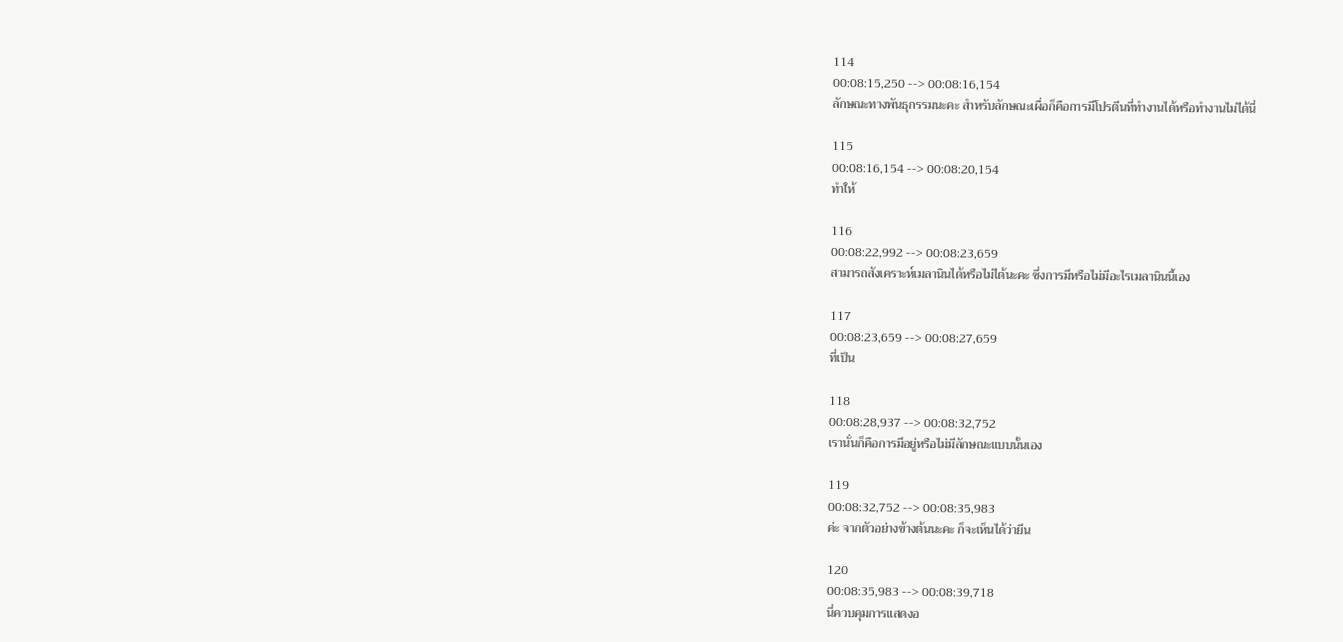114
00:08:15,250 --> 00:08:16,154
ลักษณะทางพันธุกรรมนะคะ สำหรับลักษณะเผื่อก็คือการมีโปรตีนที่ทำงานได้หรือทำงานไม่ได้นี่

115
00:08:16,154 --> 00:08:20,154
ทำให้

116
00:08:22,992 --> 00:08:23,659
สามารถสังเคราะห์เมลานินได้หรือไม่ได้นะคะ ซึ่งการมีหรือไม่มีอะไรเมลานินนี้เอง

117
00:08:23,659 --> 00:08:27,659
ที่เป็น

118
00:08:28,937 --> 00:08:32,752
เรานั่นก็คือการมีอยู่หรือไม่มีลักษณะแบบนั้นเอง

119
00:08:32,752 --> 00:08:35,983
ค่ะ จากตัวอย่างข้างต้นนะคะ ก็จะเห็นได้ว่ายีน

120
00:08:35,983 --> 00:08:39,718
นี่ควบคุมการแสดงอ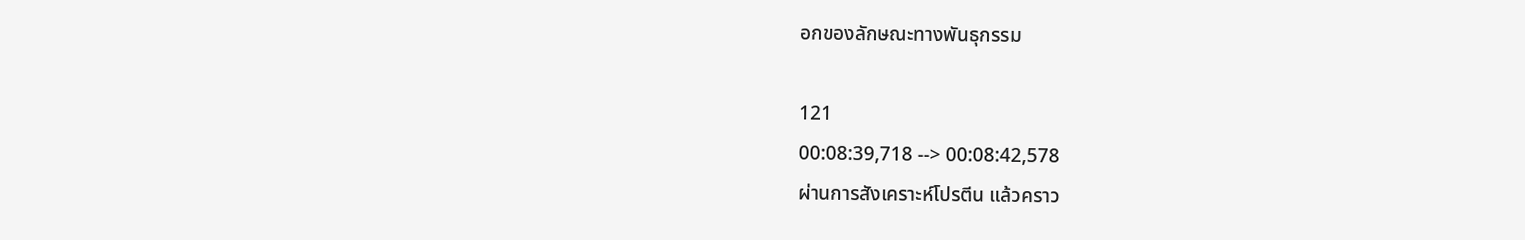อกของลักษณะทางพันธุกรรม

121
00:08:39,718 --> 00:08:42,578
ผ่านการสังเคราะห์โปรตีน แล้วคราว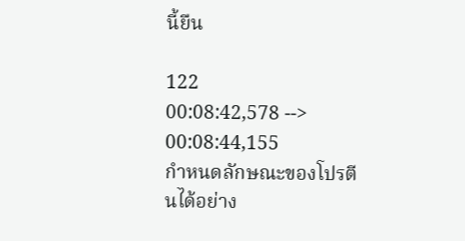นี้ยืน

122
00:08:42,578 --> 00:08:44,155
กำหนดลักษณะของโปรตีนได้อย่าง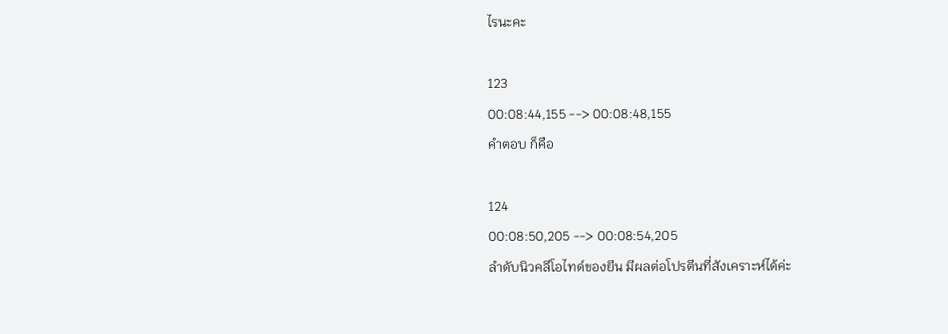ไรนะคะ

123
00:08:44,155 --> 00:08:48,155
คำตอบ ก็คือ

124
00:08:50,205 --> 00:08:54,205
ลำดับนิวคลีโอไทด์ของยีน มีผลต่อโปรตีนที่สังเคราะห์ได้ค่ะ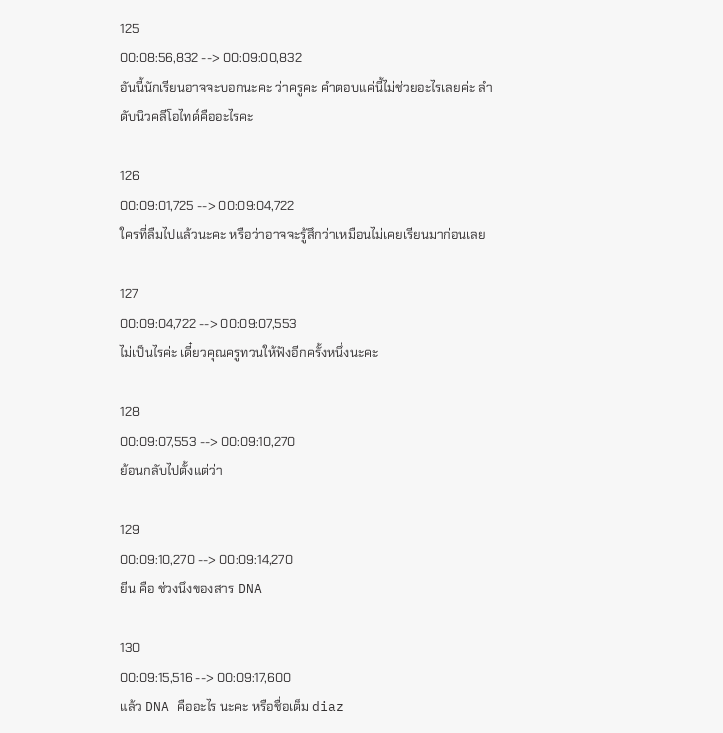125
00:08:56,832 --> 00:09:00,832
อันนี้นักเรียนอาจจะบอกนะคะ ว่าครูคะ คำตอบแค่นี้ไม่ช่วยอะไรเลยค่ะ ลำดับนิวคลีโอไทด์คืออะไรคะ

126
00:09:01,725 --> 00:09:04,722
ใครที่ลืมไปแล้วนะคะ หรือว่าอาจจะรู้สึกว่าเหมือนไม่เคยเรียนมาก่อนเลย

127
00:09:04,722 --> 00:09:07,553
ไม่เป็นไรค่ะ เดี๋ยวคุณครูทวนให้ฟังอีกครั้งหนึ่งนะคะ

128
00:09:07,553 --> 00:09:10,270
ย้อนกลับไปตั้งแต่ว่า

129
00:09:10,270 --> 00:09:14,270
ยีน คือ ช่วงนึงของสาร DNA

130
00:09:15,516 --> 00:09:17,600
แล้ว DNA คืออะไร นะคะ หรือชื่อเต็ม diaz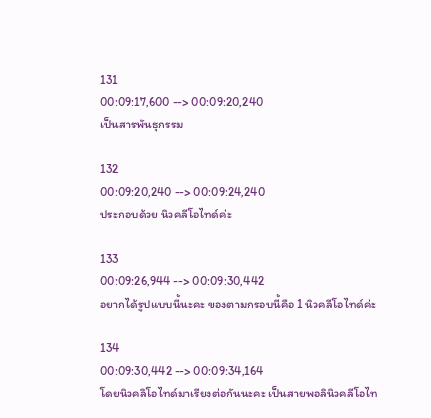131
00:09:17,600 --> 00:09:20,240
เป็นสารพันธุกรรม

132
00:09:20,240 --> 00:09:24,240
ประกอบด้วย นิวคลีโอไทด์ค่ะ

133
00:09:26,944 --> 00:09:30,442
อยากได้รูปแบบนี้นะคะ ของตามกรอบนี้คือ 1 นิวคลีโอไทด์ค่ะ

134
00:09:30,442 --> 00:09:34,164
โดยนิวคลิโอไทด์มาเรียงต่อกันนะคะ เป็นสายพอลินิวคลีโอไท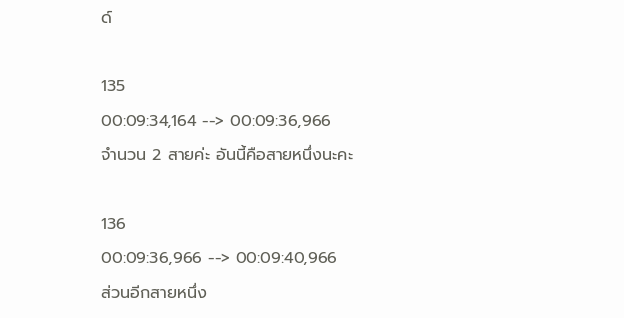ด์

135
00:09:34,164 --> 00:09:36,966
จำนวน 2 สายค่ะ อันนี้คือสายหนึ่งนะคะ

136
00:09:36,966 --> 00:09:40,966
ส่วนอีกสายหนึ่ง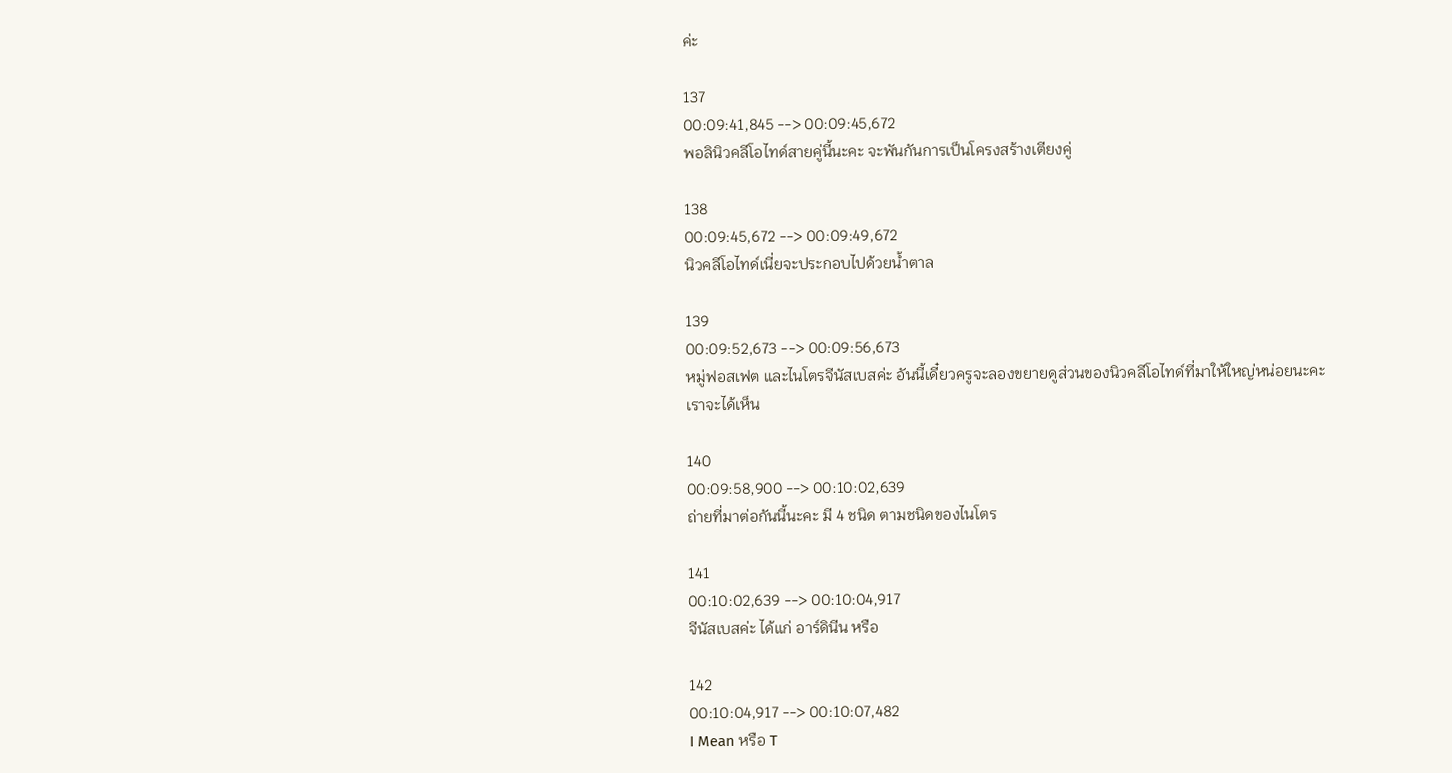ค่ะ

137
00:09:41,845 --> 00:09:45,672
พอลินิวคลีโอไทด์สายคู่นี้นะคะ จะพันกันการเป็นโครงสร้างเตียงคู่

138
00:09:45,672 --> 00:09:49,672
นิวคลีโอไทด์เนี่ยจะประกอบไปด้วยน้ำตาล

139
00:09:52,673 --> 00:09:56,673
หมู่ฟอสเฟต และไนโตรจีนัสเบสค่ะ อันนี้เดี๋ยวครูจะลองขยายดูส่วนของนิวคลีโอไทด์ที่มาให้ใหญ่หน่อยนะคะ เราจะได้เห็น

140
00:09:58,900 --> 00:10:02,639
ถ่ายที่มาต่อกันนี้นะคะ มี 4 ชนิด ตามชนิดของไนโตร

141
00:10:02,639 --> 00:10:04,917
จีนัสเบสค่ะ ได้แก่ อาร์ดินีน หรือ

142
00:10:04,917 --> 00:10:07,482
I Mean หรือ T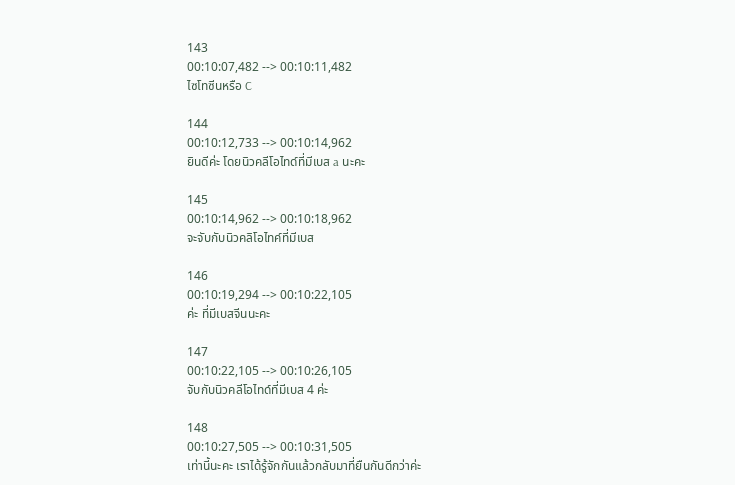143
00:10:07,482 --> 00:10:11,482
ไซโทซีนหรือ C

144
00:10:12,733 --> 00:10:14,962
ยินดีค่ะ โดยนิวคลีโอไทด์ที่มีเบส a นะคะ

145
00:10:14,962 --> 00:10:18,962
จะจับกับนิวคลิโอไทค์ที่มีเบส

146
00:10:19,294 --> 00:10:22,105
ค่ะ ที่มีเบสจีนนะคะ

147
00:10:22,105 --> 00:10:26,105
จับกับนิวคลีโอไทด์ที่มีเบส 4 ค่ะ

148
00:10:27,505 --> 00:10:31,505
เท่านี้นะคะ เราได้รู้จักกันแล้วกลับมาที่ยืนกันดีกว่าค่ะ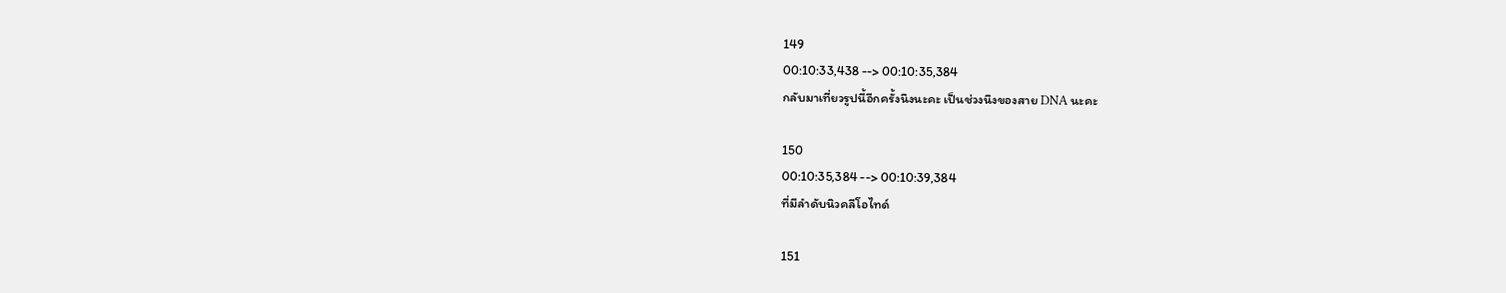149
00:10:33,438 --> 00:10:35,384
กลับมาเที่ยวรูปนี้อีกครั้งนึงนะคะ เป็นช่วงนึงของสาย DNA นะคะ

150
00:10:35,384 --> 00:10:39,384
ที่มีลำดับนิวคลีโอไทด์

151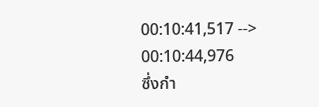00:10:41,517 --> 00:10:44,976
ซึ่งกำ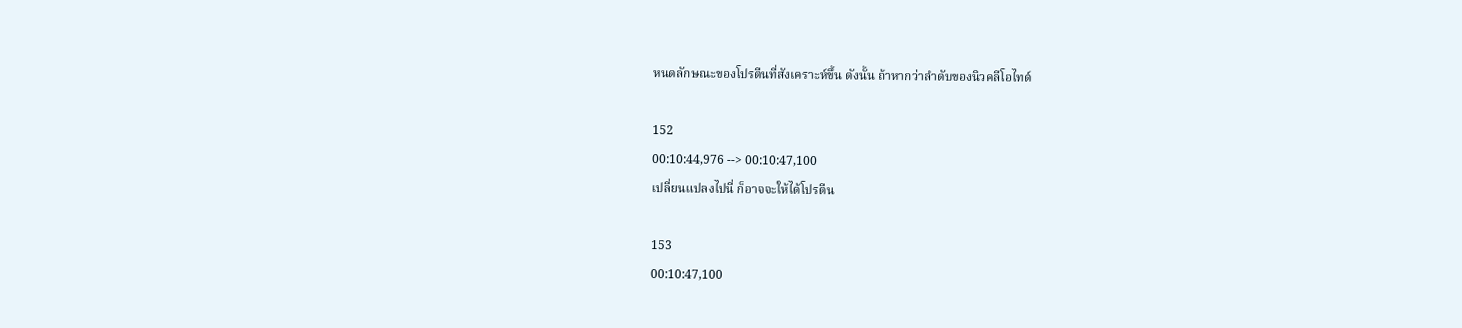หนดลักษณะของโปรตีนที่สังเคราะห์ขึ้น ดังนั้น ถ้าหากว่าลำดับของนิวคลีโอไทด์

152
00:10:44,976 --> 00:10:47,100
เปลี่ยนแปลงไปนี่ ก็อาจจะให้ได้โปรตีน

153
00:10:47,100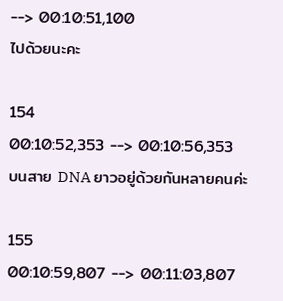--> 00:10:51,100
ไปด้วยนะคะ

154
00:10:52,353 --> 00:10:56,353
บนสาย DNA ยาวอยู่ด้วยกันหลายคนค่ะ

155
00:10:59,807 --> 00:11:03,807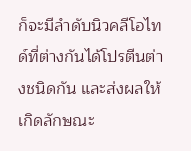ก็จะมีลำดับนิวคลีโอไทด์ที่ต่างกันได้โปรตีนต่างชนิดกัน และส่งผลให้เกิดลักษณะ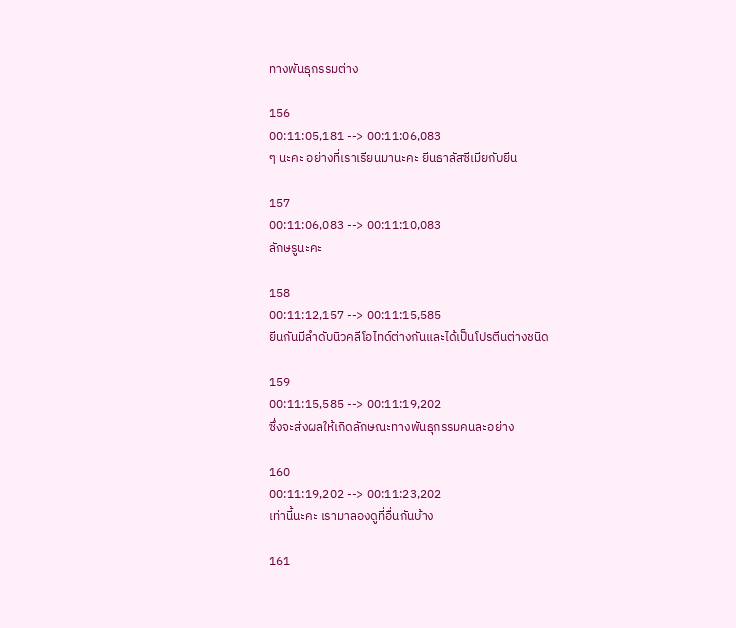ทางพันธุกรรมต่าง

156
00:11:05,181 --> 00:11:06,083
ๆ นะคะ อย่างที่เราเรียนมานะคะ ยีนธาลัสซีเมียกับยีน

157
00:11:06,083 --> 00:11:10,083
ลักษรูนะคะ

158
00:11:12,157 --> 00:11:15,585
ยีนกันมีลำดับนิวคลีโอไทด์ต่างกันและได้เป็นโปรตีนต่างชนิด

159
00:11:15,585 --> 00:11:19,202
ซึ่งจะส่งผลให้เกิดลักษณะทางพันธุกรรมคนละอย่าง

160
00:11:19,202 --> 00:11:23,202
เท่านี้นะคะ เรามาลองดูที่อื่นกันบ้าง

161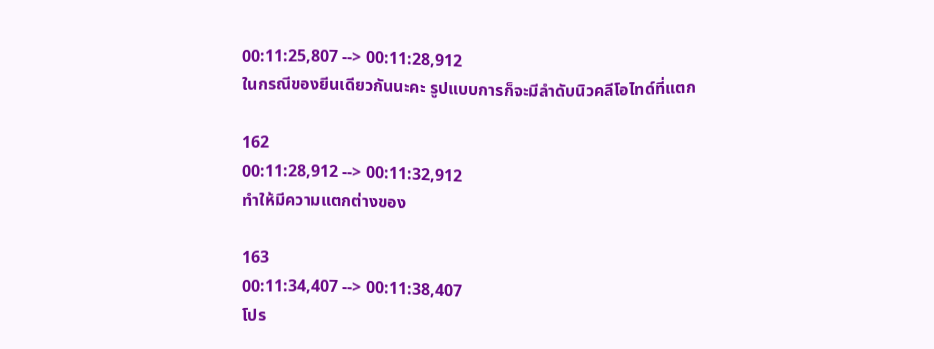00:11:25,807 --> 00:11:28,912
ในกรณีของยีนเดียวกันนะคะ รูปแบบการก็จะมีลำดับนิวคลีโอไทด์ที่แตก

162
00:11:28,912 --> 00:11:32,912
ทำให้มีความแตกต่างของ

163
00:11:34,407 --> 00:11:38,407
โปร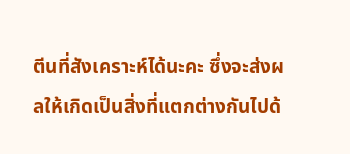ตีนที่สังเคราะห์ได้นะคะ ซึ่งจะส่งผลให้เกิดเป็นสิ่งที่แตกต่างกันไปด้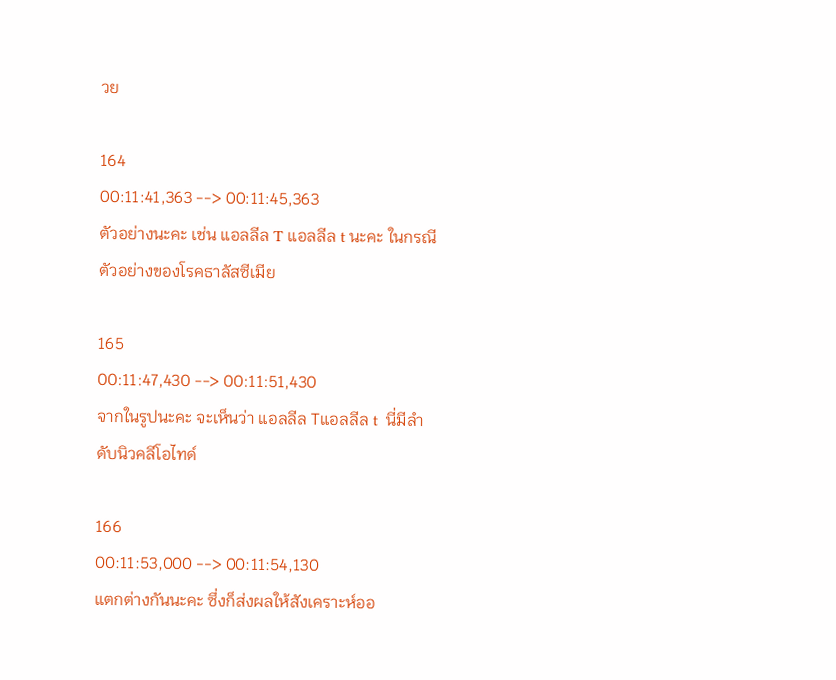วย

164
00:11:41,363 --> 00:11:45,363
ตัวอย่างนะคะ เช่น แอลลีล T แอลลีล t นะคะ ในกรณีตัวอย่างของโรคธาลัสซีเมีย

165
00:11:47,430 --> 00:11:51,430
จากในรูปนะคะ จะเห็นว่า แอลลีล Tแอลลีล t  นี่มีลำดับนิวคลีโอไทด์

166
00:11:53,000 --> 00:11:54,130
แตกต่างกันนะคะ ซึ่งก็ส่งผลให้สังเคราะห์ออ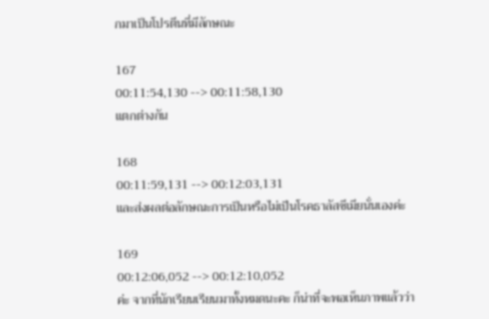กมาเป็นโปรตีนที่มีลักษณะ

167
00:11:54,130 --> 00:11:58,130
แตกต่างกัน

168
00:11:59,131 --> 00:12:03,131
และส่งผลต่อลักษณะการเป็นหรือไม่เป็นโรคธาลัสซีเมียนั่นเองค่ะ

169
00:12:06,052 --> 00:12:10,052
ค่ะ จากที่นักเรียนเรียนมาทั้งหมดนะคะ ก็น่าที่จะพอเห็นภาพแล้วว่า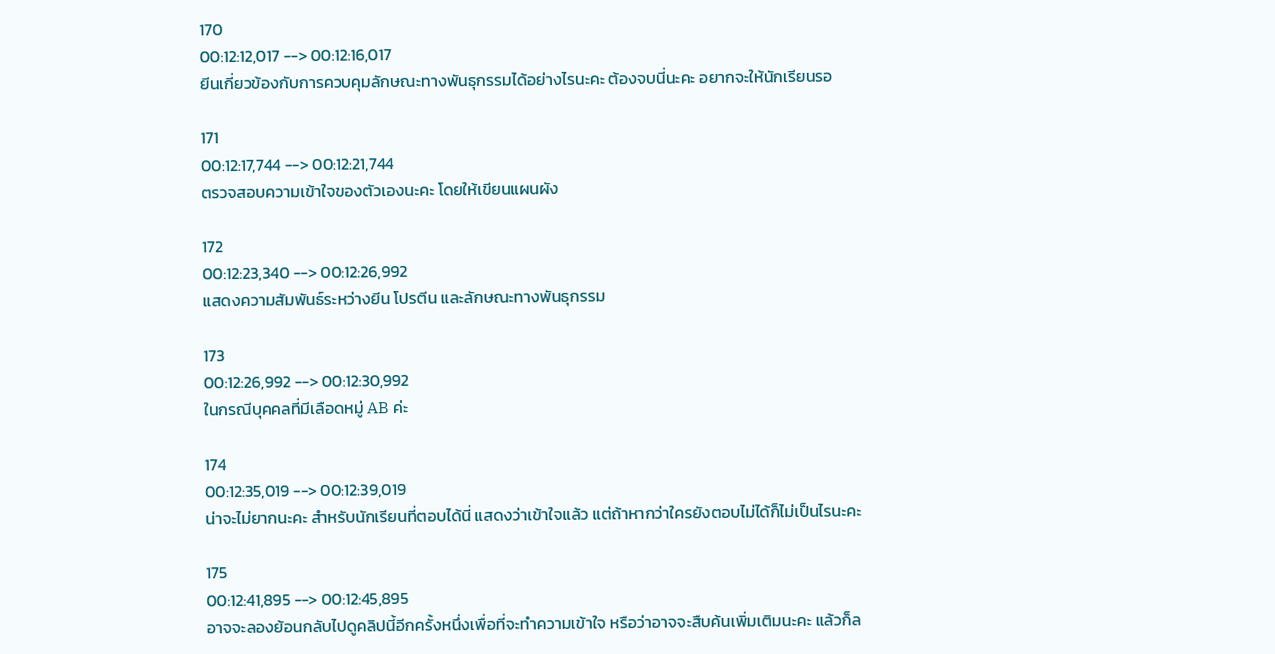170
00:12:12,017 --> 00:12:16,017
ยีนเกี่ยวข้องกับการควบคุมลักษณะทางพันธุกรรมได้อย่างไรนะคะ ต้องจบนี่นะคะ อยากจะให้นักเรียนรอ

171
00:12:17,744 --> 00:12:21,744
ตรวจสอบความเข้าใจของตัวเองนะคะ โดยให้เขียนแผนผัง

172
00:12:23,340 --> 00:12:26,992
แสดงความสัมพันธ์ระหว่างยีน โปรตีน และลักษณะทางพันธุกรรม

173
00:12:26,992 --> 00:12:30,992
ในกรณีบุคคลที่มีเลือดหมู่ AB ค่ะ

174
00:12:35,019 --> 00:12:39,019
น่าจะไม่ยากนะคะ สำหรับนักเรียนที่ตอบได้นี่ แสดงว่าเข้าใจแล้ว แต่ถ้าหากว่าใครยังตอบไม่ได้ก็ไม่เป็นไรนะคะ

175
00:12:41,895 --> 00:12:45,895
อาจจะลองย้อนกลับไปดูคลิปนี้อีกครั้งหนึ่งเพื่อที่จะทำความเข้าใจ หรือว่าอาจจะสืบค้นเพิ่มเติมนะคะ แล้วก็ล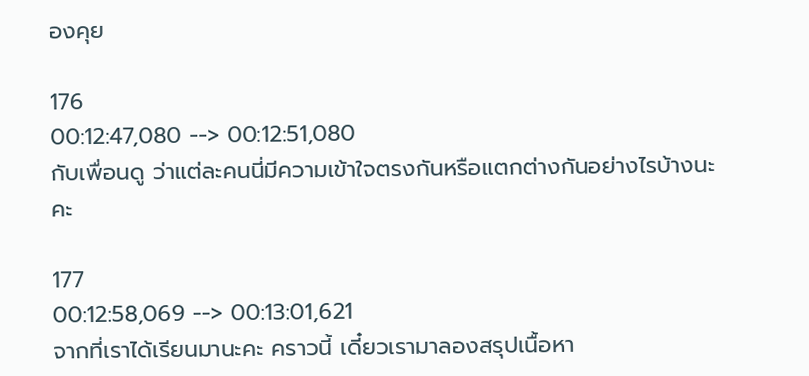องคุย

176
00:12:47,080 --> 00:12:51,080
กับเพื่อนดู ว่าแต่ละคนนี่มีความเข้าใจตรงกันหรือแตกต่างกันอย่างไรบ้างนะคะ

177
00:12:58,069 --> 00:13:01,621
จากที่เราได้เรียนมานะคะ คราวนี้ เดี๋ยวเรามาลองสรุปเนื้อหา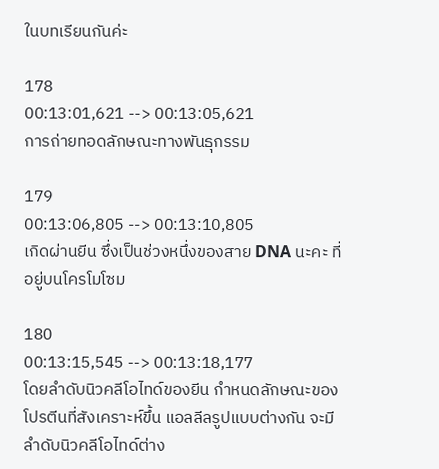ในบทเรียนกันค่ะ

178
00:13:01,621 --> 00:13:05,621
การถ่ายทอดลักษณะทางพันธุกรรม

179
00:13:06,805 --> 00:13:10,805
เกิดผ่านยีน ซึ่งเป็นช่วงหนึ่งของสาย DNA นะคะ ที่อยู่บนโครโมโซม

180
00:13:15,545 --> 00:13:18,177
โดยลำดับนิวคลีโอไทด์ของยีน กำหนดลักษณะของโปรตีนที่สังเคราะห์ขึ้น แอลลีลรูปแบบต่างกัน จะมีลำดับนิวคลีโอไทด์ต่าง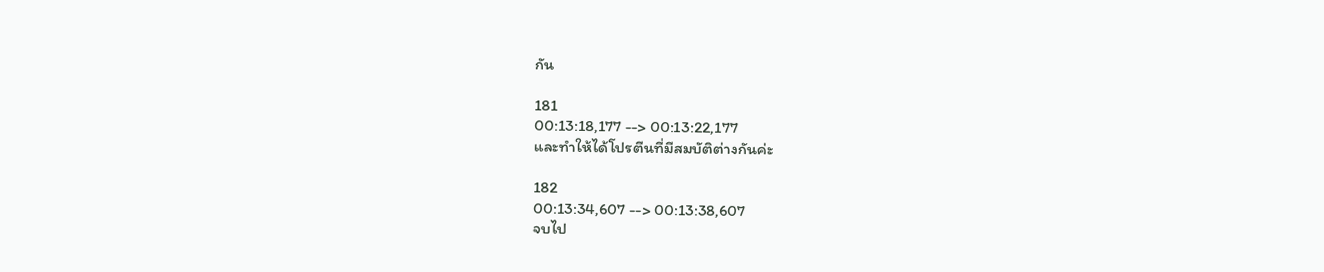กัน

181
00:13:18,177 --> 00:13:22,177
และทำให้ได้โปรตีนที่มีสมบัติต่างกันค่ะ

182
00:13:34,607 --> 00:13:38,607
จบไป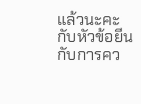แล้วนะคะ กับหัวข้อยีนกับการคว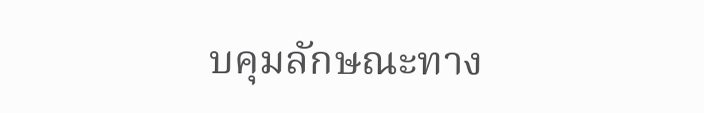บคุมลักษณะทาง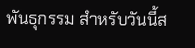พันธุกรรม สำหรับวันนี้ส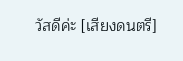วัสดีค่ะ [เสียงดนตรี]